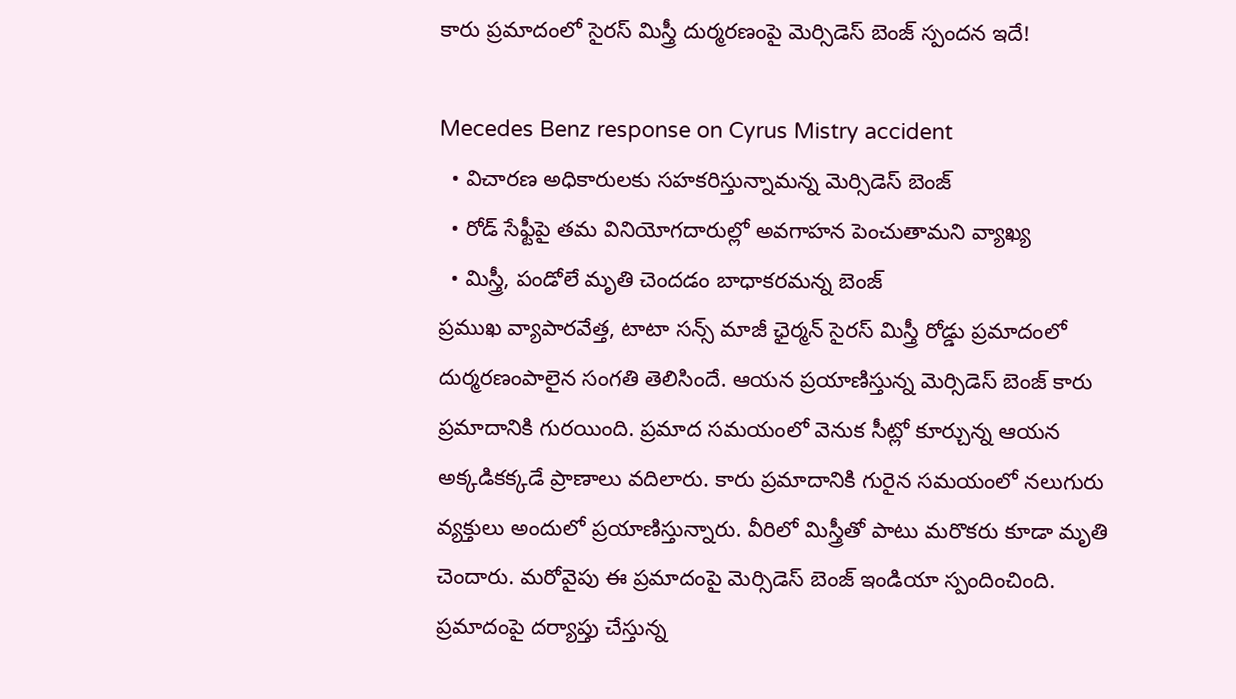కారు ప్రమాదంలో సైరస్ మిస్త్రీ దుర్మరణంపై మెర్సిడెస్ బెంజ్ స్పందన ఇదే!

Mecedes Benz response on Cyrus Mistry accident
  • విచారణ అధికారులకు సహకరిస్తున్నామన్న మెర్సిడెస్ బెంజ్
  • రోడ్ సేఫ్టీపై తమ వినియోగదారుల్లో అవగాహన పెంచుతామని వ్యాఖ్య
  • మిస్త్రీ, పండోలే మృతి చెందడం బాధాకరమన్న బెంజ్
ప్రముఖ వ్యాపారవేత్త, టాటా సన్స్ మాజీ ఛైర్మన్ సైరస్ మిస్త్రీ రోడ్డు ప్రమాదంలో దుర్మరణంపాలైన సంగతి తెలిసిందే. ఆయన ప్రయాణిస్తున్న మెర్సిడెస్ బెంజ్ కారు ప్రమాదానికి గురయింది. ప్రమాద సమయంలో వెనుక సీట్లో కూర్చున్న ఆయన అక్కడికక్కడే ప్రాణాలు వదిలారు. కారు ప్రమాదానికి గురైన సమయంలో నలుగురు వ్యక్తులు అందులో ప్రయాణిస్తున్నారు. వీరిలో మిస్త్రీతో పాటు మరొకరు కూడా మృతి చెందారు. మరోవైపు ఈ ప్రమాదంపై మెర్సిడెస్ బెంజ్ ఇండియా స్పందించింది. ప్రమాదంపై దర్యాప్తు చేస్తున్న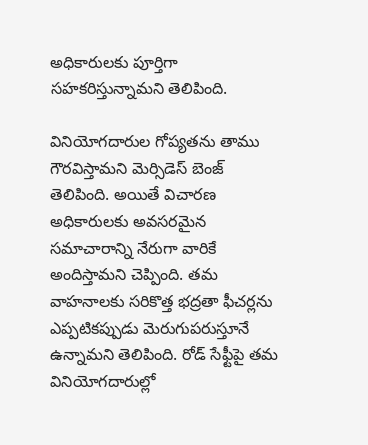అధికారులకు పూర్తిగా సహకరిస్తున్నామని తెలిపింది.

వినియోగదారుల గోప్యతను తాము గౌరవిస్తామని మెర్సిడెస్ బెంజ్ తెలిపింది. అయితే విచారణ అధికారులకు అవసరమైన సమాచారాన్ని నేరుగా వారికే అందిస్తామని చెప్పింది. తమ వాహనాలకు సరికొత్త భద్రతా ఫీచర్లను ఎప్పటికప్పుడు మెరుగుపరుస్తూనే ఉన్నామని తెలిపింది. రోడ్ సేఫ్టీపై తమ వినియోగదారుల్లో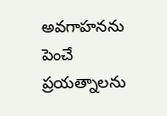అవగాహనను పెంచే ప్రయత్నాలను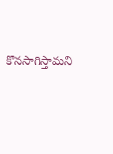కొనసాగిస్తామని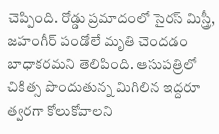చెప్పింది. రోడ్డు ప్రమాదంలో సైరస్ మిస్త్రీ, జహంగీర్ పండోలే మృతి చెందడం బాధాకరమని తెలిపింది. ఆసుపత్రిలో చికిత్స పొందుతున్న మిగిలిన ఇద్దరూ త్వరగా కోలుకోవాలని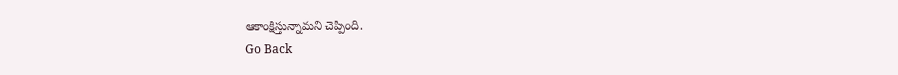ఆకాంక్షిస్తున్నామని చెప్పింది.
Go Back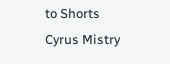to Shorts
Cyrus Mistry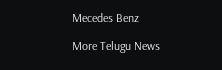Mecedes Benz

More Telugu News